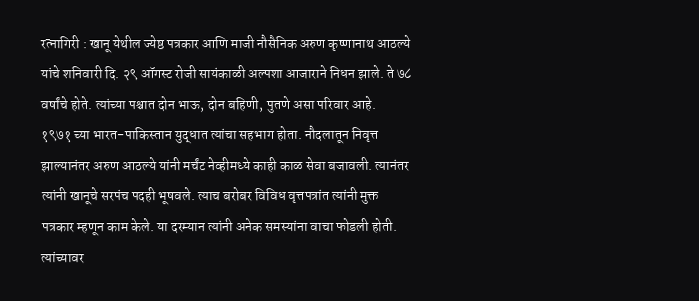रत्नागिरी : खानू येथील ज्येष्ठ पत्रकार आणि माजी नौसैनिक अरुण कृष्णानाथ आठल्ये यांचे शनिवारी दि. २९ ऑगस्ट रोजी सायंकाळी अल्पशा आजाराने निधन झाले. ते ७८ वर्षांचे होते. त्यांच्या पश्चात दोन भाऊ, दोन बहिणी, पुतणे असा परिवार आहे.
१९७१ च्या भारत-पाकिस्तान युद्धात त्यांचा सहभाग होता. नौदलातून निवृत्त झाल्यानंतर अरुण आठल्ये यांनी मर्चंट नेव्हीमध्ये काही काळ सेवा बजावली. त्यानंतर त्यांनी खानूचे सरपंच पदही भूषवले. त्याच बरोबर विविध वृत्तपत्रांत त्यांनी मुक्त पत्रकार म्हणून काम केले. या दरम्यान त्यांनी अनेक समस्यांना वाचा फोडली होती.
त्यांच्यावर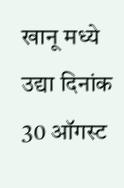खानू मध्ये उद्या दिनांक 30 ऑगस्ट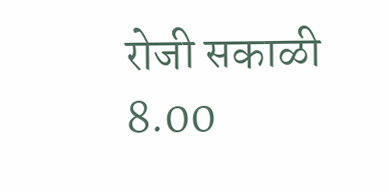रोजी सकाळी 8.00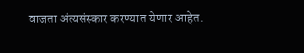वाजता अंत्यसंस्कार करण्यात येणार आहेत.